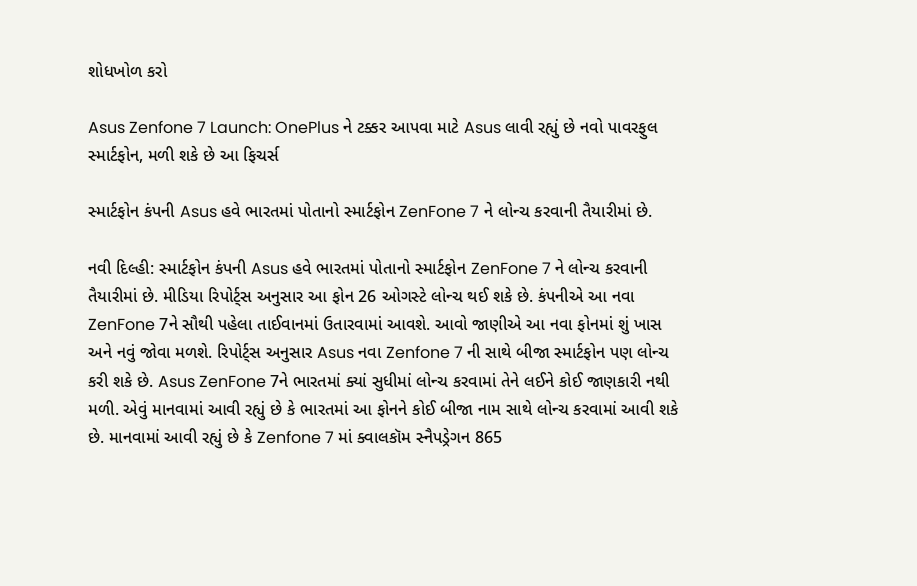શોધખોળ કરો

Asus Zenfone 7 Launch: OnePlus ને ટક્કર આપવા માટે Asus લાવી રહ્યું છે નવો પાવરફુલ સ્માર્ટફોન, મળી શકે છે આ ફિચર્સ

સ્માર્ટફોન કંપની Asus હવે ભારતમાં પોતાનો સ્માર્ટફોન ZenFone 7 ને લોન્ચ કરવાની તૈયારીમાં છે.

નવી દિલ્હી: સ્માર્ટફોન કંપની Asus હવે ભારતમાં પોતાનો સ્માર્ટફોન ZenFone 7 ને લોન્ચ કરવાની તૈયારીમાં છે. મીડિયા રિપોર્ટ્સ અનુસાર આ ફોન 26 ઓગસ્ટે લોન્ચ થઈ શકે છે. કંપનીએ આ નવા ZenFone 7ને સૌથી પહેલા તાઈવાનમાં ઉતારવામાં આવશે. આવો જાણીએ આ નવા ફોનમાં શું ખાસ અને નવું જોવા મળશે. રિપોર્ટ્સ અનુસાર Asus નવા Zenfone 7 ની સાથે બીજા સ્માર્ટફોન પણ લોન્ચ કરી શકે છે. Asus ZenFone 7ને ભારતમાં ક્યાં સુધીમાં લોન્ચ કરવામાં તેને લઈને કોઈ જાણકારી નથી મળી. એવું માનવામાં આવી રહ્યું છે કે ભારતમાં આ ફોનને કોઈ બીજા નામ સાથે લોન્ચ કરવામાં આવી શકે છે. માનવામાં આવી રહ્યું છે કે Zenfone 7 માં ક્વાલકૉમ સ્નૈપડ્રેગન 865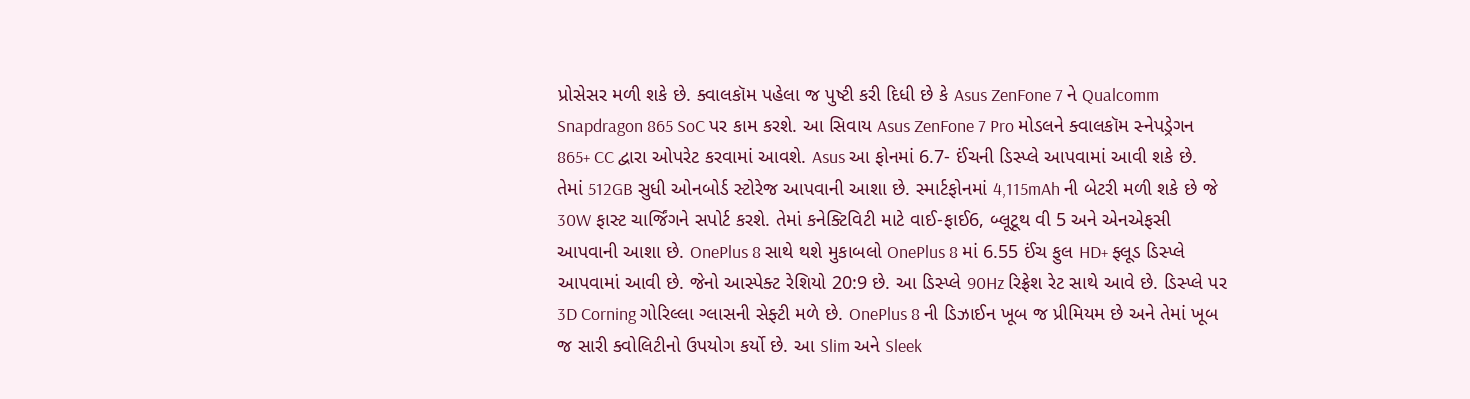પ્રોસેસર મળી શકે છે. ક્વાલકૉમ પહેલા જ પુષ્ટી કરી દિધી છે કે Asus ZenFone 7 ને Qualcomm Snapdragon 865 SoC પર કામ કરશે. આ સિવાય Asus ZenFone 7 Pro મોડલને ક્વાલકૉમ સ્નેપડ્રેગન 865+ CC દ્વારા ઓપરેટ કરવામાં આવશે. Asus આ ફોનમાં 6.7- ઈંચની ડિસ્પ્લે આપવામાં આવી શકે છે. તેમાં 512GB સુધી ઓનબોર્ડ સ્ટોરેજ આપવાની આશા છે. સ્માર્ટફોનમાં 4,115mAh ની બેટરી મળી શકે છે જે 30W ફાસ્ટ ચાર્જિંગને સપોર્ટ કરશે. તેમાં કનેક્ટિવિટી માટે વાઈ-ફાઈ6, બ્લૂટૂથ વી 5 અને એનએફસી આપવાની આશા છે. OnePlus 8 સાથે થશે મુકાબલો OnePlus 8 માં 6.55 ઈંચ ફુલ HD+ ફ્લૂડ ડિસ્પ્લે આપવામાં આવી છે. જેનો આસ્પેક્ટ રેશિયો 20:9 છે. આ ડિસ્પ્લે 90Hz રિફ્રેશ રેટ સાથે આવે છે. ડિસ્પ્લે પર 3D Corning ગોરિલ્લા ગ્લાસની સેફ્ટી મળે છે. OnePlus 8 ની ડિઝાઈન ખૂબ જ પ્રીમિયમ છે અને તેમાં ખૂબ જ સારી ક્વોલિટીનો ઉપયોગ કર્યો છે. આ Slim અને Sleek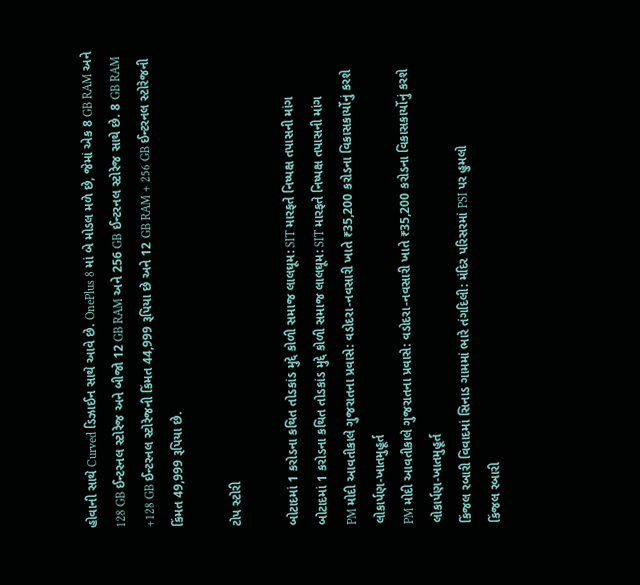હોવાની સાથે Curved ડિઝાઈન સાથે આવે છે. OnePlus 8 માં બે મોડલ મળે છે, જેમાં એક 8 GB RAM અને 128 GB ઈન્ટરનલ સ્ટોરેજ અને બીજો 12 GB RAM અને 256 GB ઈન્ટરનલ સ્ટોરેજ સાથે છે. 8 GB RAM +128 GB ઈન્ટરનલ સ્ટોરેજની કિંમત 44,999 રૂપિયા છે અને 12 GB RAM + 256 GB ઈન્ટરનલ સ્ટોરેજની કિંમત 49,999 રૂપિયા છે.

ટોપ સ્ટોરી

બોટાદમાં 1 કરોડના કથિત તોડકાંડ મુદ્દે કોળી સમાજ લાલઘૂમ: SIT મારફતે નિષ્પક્ષ તપાસની માંગ
બોટાદમાં 1 કરોડના કથિત તોડકાંડ મુદ્દે કોળી સમાજ લાલઘૂમ: SIT મારફતે નિષ્પક્ષ તપાસની માંગ
PM મોદી આવતીકાલે ગુજરાતના પ્રવાસે: વડોદરા-નવસારી ખાતે ₹35,200 કરોડના વિકાસકાર્યોનું કરશે લોકાર્પણ-ખાતમુહૂર્ત
PM મોદી આવતીકાલે ગુજરાતના પ્રવાસે: વડોદરા-નવસારી ખાતે ₹35,200 કરોડના વિકાસકાર્યોનું કરશે લોકાર્પણ-ખાતમુહૂર્ત
કિંજલ રબારી વિવાદમાં સિનાડ ગામમાં ભારે તંગદિલી: મંદિર પરિસરમાં PSI પર હુમલો
કિંજલ રબારી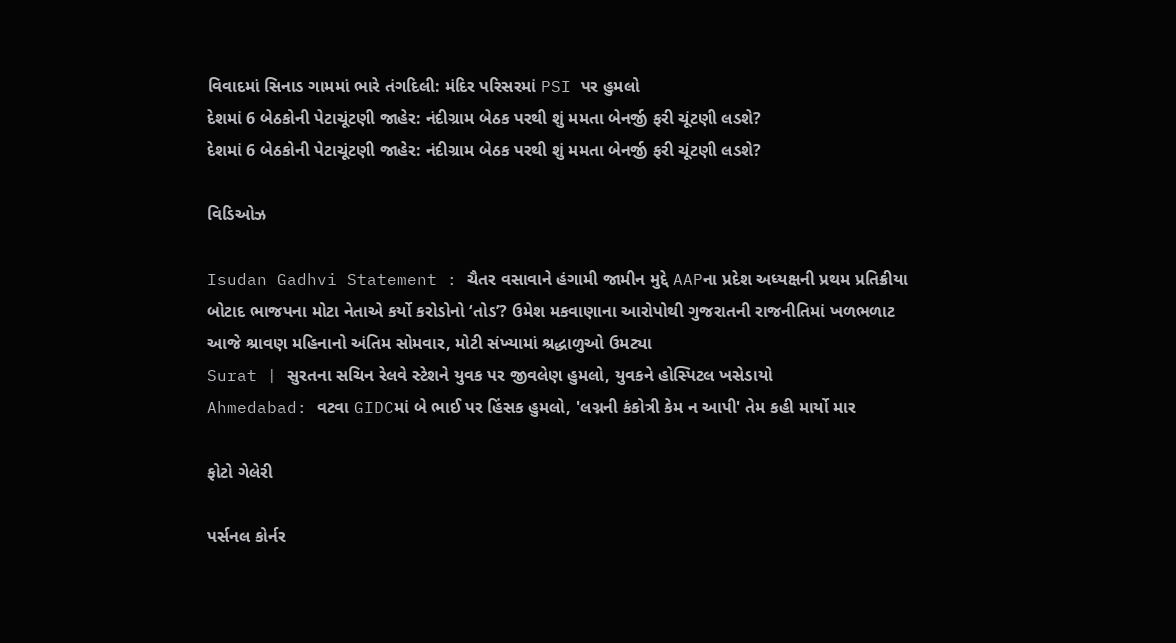વિવાદમાં સિનાડ ગામમાં ભારે તંગદિલી: મંદિર પરિસરમાં PSI પર હુમલો
દેશમાં 6 બેઠકોની પેટાચૂંટણી જાહેર: નંદીગ્રામ બેઠક પરથી શું મમતા બેનર્જી ફરી ચૂંટણી લડશે?
દેશમાં 6 બેઠકોની પેટાચૂંટણી જાહેર: નંદીગ્રામ બેઠક પરથી શું મમતા બેનર્જી ફરી ચૂંટણી લડશે?

વિડિઓઝ

Isudan Gadhvi Statement : ચૈતર વસાવાને હંગામી જામીન મુદ્દે AAPના પ્રદેશ અધ્યક્ષની પ્રથમ પ્રતિક્રીયા
બોટાદ ભાજપના મોટા નેતાએ કર્યો કરોડોનો ‘તોડ’? ઉમેશ મકવાણાના આરોપોથી ગુજરાતની રાજનીતિમાં ખળભળાટ
આજે શ્રાવણ મહિનાનો અંતિમ સોમવાર, મોટી સંખ્યામાં શ્રદ્ધાળુઓ ઉમટ્યા
Surat | સુરતના સચિન રેલવે સ્ટેશને યુવક પર જીવલેણ હુમલો, યુવકને હોસ્પિટલ ખસેડાયો
Ahmedabad: વટવા GIDCમાં બે ભાઈ પર હિંસક હુમલો, 'લગ્નની કંકોત્રી કેમ ન આપી' તેમ કહી માર્યો માર

ફોટો ગેલેરી

પર્સનલ કોર્નર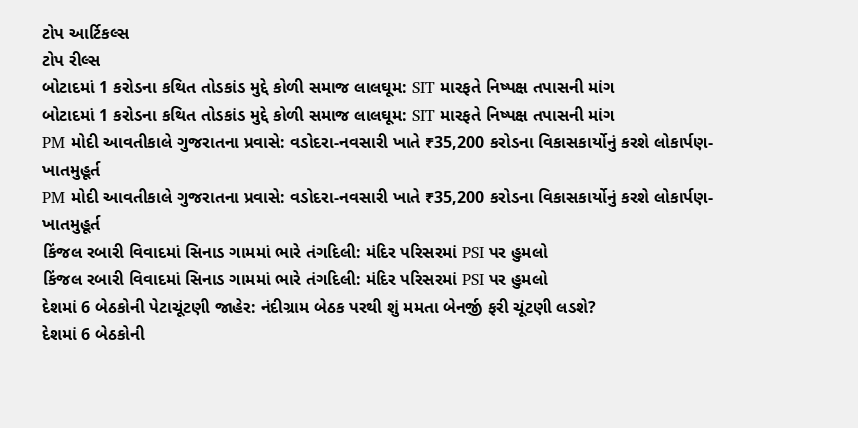ટોપ આર્ટિકલ્સ
ટોપ રીલ્સ
બોટાદમાં 1 કરોડના કથિત તોડકાંડ મુદ્દે કોળી સમાજ લાલઘૂમ: SIT મારફતે નિષ્પક્ષ તપાસની માંગ
બોટાદમાં 1 કરોડના કથિત તોડકાંડ મુદ્દે કોળી સમાજ લાલઘૂમ: SIT મારફતે નિષ્પક્ષ તપાસની માંગ
PM મોદી આવતીકાલે ગુજરાતના પ્રવાસે: વડોદરા-નવસારી ખાતે ₹35,200 કરોડના વિકાસકાર્યોનું કરશે લોકાર્પણ-ખાતમુહૂર્ત
PM મોદી આવતીકાલે ગુજરાતના પ્રવાસે: વડોદરા-નવસારી ખાતે ₹35,200 કરોડના વિકાસકાર્યોનું કરશે લોકાર્પણ-ખાતમુહૂર્ત
કિંજલ રબારી વિવાદમાં સિનાડ ગામમાં ભારે તંગદિલી: મંદિર પરિસરમાં PSI પર હુમલો
કિંજલ રબારી વિવાદમાં સિનાડ ગામમાં ભારે તંગદિલી: મંદિર પરિસરમાં PSI પર હુમલો
દેશમાં 6 બેઠકોની પેટાચૂંટણી જાહેર: નંદીગ્રામ બેઠક પરથી શું મમતા બેનર્જી ફરી ચૂંટણી લડશે?
દેશમાં 6 બેઠકોની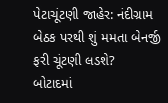પેટાચૂંટણી જાહેર: નંદીગ્રામ બેઠક પરથી શું મમતા બેનર્જી ફરી ચૂંટણી લડશે?
બોટાદમાં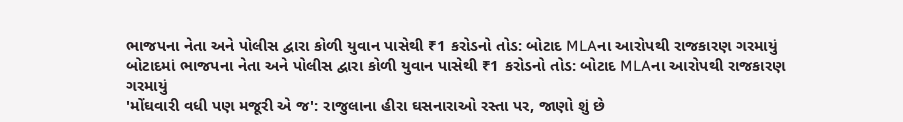ભાજપના નેતા અને પોલીસ દ્વારા કોળી યુવાન પાસેથી ₹1 કરોડનો તોડ: બોટાદ MLAના આરોપથી રાજકારણ ગરમાયું
બોટાદમાં ભાજપના નેતા અને પોલીસ દ્વારા કોળી યુવાન પાસેથી ₹1 કરોડનો તોડ: બોટાદ MLAના આરોપથી રાજકારણ ગરમાયું
'મોંઘવારી વધી પણ મજૂરી એ જ': રાજુલાના હીરા ઘસનારાઓ રસ્તા પર, જાણો શું છે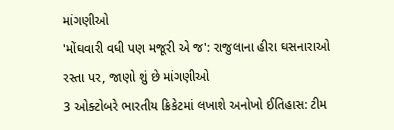માંગણીઓ
'મોંઘવારી વધી પણ મજૂરી એ જ': રાજુલાના હીરા ઘસનારાઓ રસ્તા પર, જાણો શું છે માંગણીઓ
3 ઓક્ટોબરે ભારતીય ક્રિકેટમાં લખાશે અનોખો ઈતિહાસ: ટીમ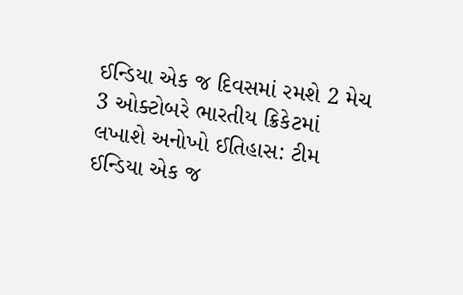ઈન્ડિયા એક જ દિવસમાં રમશે 2 મેચ
3 ઓક્ટોબરે ભારતીય ક્રિકેટમાં લખાશે અનોખો ઈતિહાસ: ટીમ ઈન્ડિયા એક જ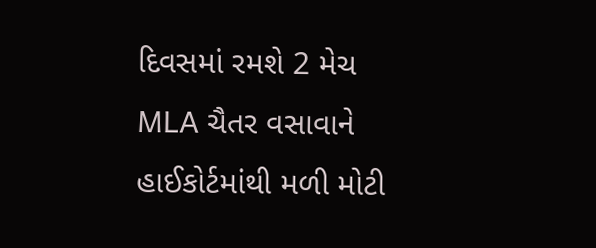દિવસમાં રમશે 2 મેચ
MLA ચૈતર વસાવાને હાઈકોર્ટમાંથી મળી મોટી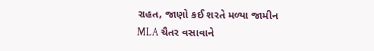રાહત, જાણો કઈ શરતે મળ્યા જામીન
MLA ચૈતર વસાવાને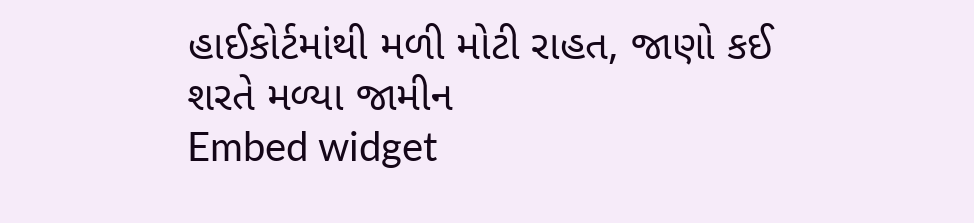હાઈકોર્ટમાંથી મળી મોટી રાહત, જાણો કઈ શરતે મળ્યા જામીન
Embed widget